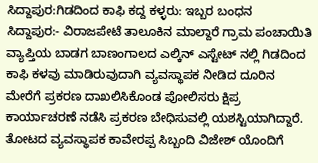ಸಿದ್ದಾಪುರ:ಗಿಡದಿಂದ ಕಾಫಿ ಕದ್ದ ಕಳ್ಳರು: ಇಬ್ಬರ ಬಂಧನ
ಸಿದ್ದಾಪುರ:- ವಿರಾಜಪೇಟೆ ತಾಲೂಕಿನ ಮಾಲ್ದಾರೆ ಗ್ರಾಮ ಪಂಚಾಯಿತಿ ವ್ಯಾಪ್ತಿಯ ಬಾಡಗ ಬಾಣಂಗಾಲದ ಎಲ್ಕಿನ್ ಎಸ್ಟೇಟ್ ನಲ್ಲಿ ಗಿಡದಿಂದ ಕಾಫಿ ಕಳವು ಮಾಡಿರುವುದಾಗಿ ವ್ಯವಸ್ಥಾಪಕ ನೀಡಿದ ದೂರಿನ ಮೇರೆಗೆ ಪ್ರಕರಣ ದಾಖಲಿಸಿಕೊಂಡ ಪೋಲಿಸರು ಕ್ಷಿಪ್ರ ಕಾರ್ಯಾಚರಣೆ ನಡೆಸಿ ಪ್ರಕರಣ ಬೇಧಿಸುವಲ್ಲಿ ಯಶಸ್ಟಿಯಾಗಿದ್ದಾರೆ.
ತೋಟದ ವ್ಯವಸ್ಥಾಪಕ ಕಾವೇರಪ್ಪ ಸಿಬ್ಬಂದಿ ವಿಜೇಶ್ ಯೊಂದಿಗೆ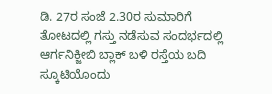ಡಿ. 27ರ ಸಂಜೆ 2.30ರ ಸುಮಾರಿಗೆ ತೋಟದಲ್ಲಿ ಗಸ್ತು ನಡೆಸುವ ಸಂದರ್ಭದಲ್ಲಿ ಆರ್ಗನಿಕ್ಜೀಬಿ ಬ್ಲಾಕ್ ಬಳಿ ರಸ್ತೆಯ ಬದಿ ಸ್ಕೂಟಿಯೊಂದು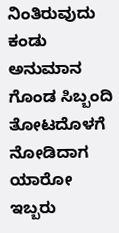ನಿಂತಿರುವುದು ಕಂಡು ಅನುಮಾನ ಗೊಂಡ ಸಿಬ್ಬಂದಿ ತೋಟದೊಳಗೆ ನೋಡಿದಾಗ ಯಾರೋ ಇಬ್ಬರು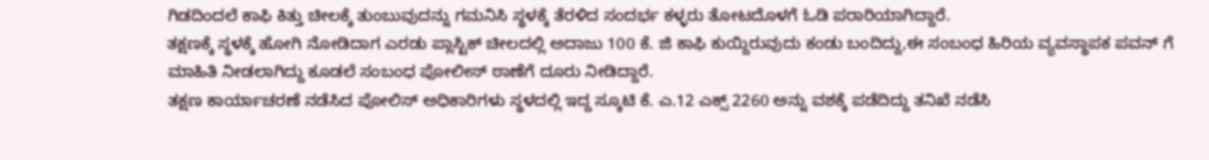ಗಿಡದಿಂದಲೆ ಕಾಫಿ ಕಿತ್ತು ಚೀಲಕ್ಕೆ ತುಂಬುವುದನ್ನು ಗಮನಿಸಿ ಸ್ಥಳಕ್ಕೆ ತೆರಳಿದ ಸಂದರ್ಭ ಕಳ್ಳರು ತೋಟದೊಳಗೆ ಓಡಿ ಪರಾರಿಯಾಗಿದ್ದಾರೆ.
ತಕ್ಷಣಕ್ಕೆ ಸ್ಥಳಕ್ಕೆ ಹೋಗಿ ನೋಡಿದಾಗ ಎರಡು ಪ್ಲಾಸ್ಟಿಕ್ ಚೀಲದಲ್ಲಿ ಅದಾಜು 100 ಕೆ. ಜಿ ಕಾಫಿ ಕುಯ್ದಿರುವುದು ಕಂಡು ಬಂದಿದ್ದು,ಈ ಸಂಬಂಧ ಹಿರಿಯ ವ್ಯವಸ್ಥಾಪಕ ಪವನ್ ಗೆ ಮಾಹಿತಿ ನೀಡಲಾಗಿದ್ದು ಕೂಡಲೆ ಸಂಬಂಧ ಪೋಲೀಸ್ ಠಾಣೆಗೆ ದೂರು ನೀಡಿದ್ದಾರೆ.
ತಕ್ಷಣ ಕಾರ್ಯಾಚರಣೆ ನಡೆಸಿದ ಪೋಲಿಸ್ ಅಧಿಕಾರಿಗಳು ಸ್ಥಳದಲ್ಲಿ ಇದ್ದ ಸ್ಕೂಟಿ ಕೆ. ಎ.12 ಎಕ್ಸ್ 2260 ಅನ್ನು ವಶಕ್ಕೆ ಪಡೆದಿದ್ದು ತನಿಖೆ ನಡೆಸಿ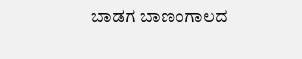ಬಾಡಗ ಬಾಣಂಗಾಲದ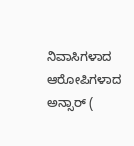ನಿವಾಸಿಗಳಾದ ಆರೋಪಿಗಳಾದ ಅನ್ಸಾರ್ (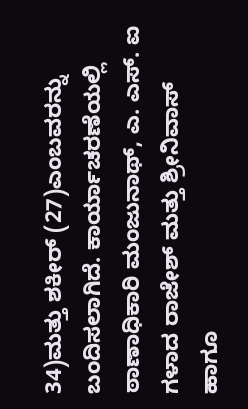34)ಮತ್ತು ಶಕೀರ್ (27)ಎಂಬವರನ್ನು ಬಂದಿಸಲಾಗಿದೆ. ಕಾರ್ಯಾಚರಣೆಯಲ್ಲಿ ಠಾಣಾಧಿಕಾರಿ ಮಂಜುನಾಥ್, ಎ. ಎಸ್. ಐ ಗಳಾದ ರಾಜೇಶ್ ಮತ್ತು ಶ್ರೀನಿವಾಸ್ ಹಾಗೂ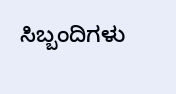ಸಿಬ್ಬಂದಿಗಳು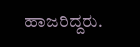ಹಾಜರಿದ್ದರು.